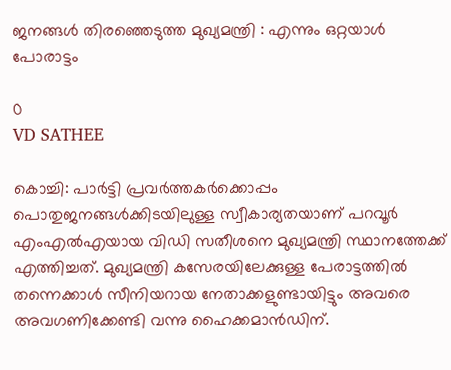ജനങ്ങൾ തിരഞ്ഞെടുത്ത മുഖ്യമന്ത്രി : എന്നും ഒറ്റയാള്‍ പോരാട്ടം

0
VD SATHEE

കൊച്ചി: പാര്‍ട്ടി പ്രവര്‍ത്തകര്‍ക്കൊപ്പം പൊതുജനങ്ങള്‍ക്കിടയിലുള്ള സ്വീകാര്യതയാണ് പറവൂര്‍ എംഎല്‍എയായ വിഡി സതീശനെ മുഖ്യമന്ത്രി സ്ഥാനത്തേക്ക് എത്തിച്ചത്. മുഖ്യമന്ത്രി കസേരയിലേക്കുള്ള പേരാട്ടത്തില്‍ തന്നെക്കാള്‍ സീനിയറായ നേതാക്കളുണ്ടായിട്ടും അവരെ അവഗണിക്കേണ്ടി വന്നു ഹൈക്കമാന്‍ഡിന്.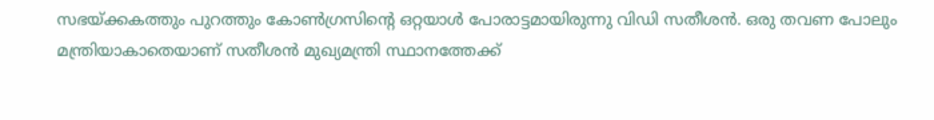സഭയ്ക്കകത്തും പുറത്തും കോണ്‍ഗ്രസിന്റെ ഒറ്റയാള്‍ പോരാട്ടമായിരുന്നു വിഡി സതീശന്‍. ഒരു തവണ പോലും മന്ത്രിയാകാതെയാണ് സതീശന്‍ മുഖ്യമന്ത്രി സ്ഥാനത്തേക്ക്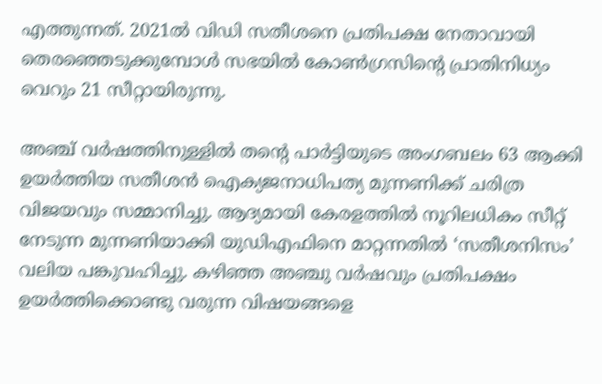എത്തുന്നത്. 2021ല്‍ വിഡി സതീശനെ പ്രതിപക്ഷ നേതാവായി തെരഞ്ഞെടുക്കുമ്പോള്‍ സഭയില്‍ കോണ്‍ഗ്രസിന്റെ പ്രാതിനിധ്യം വെറും 21 സീറ്റായിരുന്നു.

അഞ്ച് വര്‍ഷത്തിനുള്ളില്‍ തന്റെ പാര്‍ട്ടിയുടെ അംഗബലം 63 ആക്കി ഉയര്‍ത്തിയ സതീശന്‍ ഐക്യജനാധിപത്യ മുന്നണിക്ക് ചരിത്ര വിജയവും സമ്മാനിച്ചു. ആദ്യമായി കേരളത്തില്‍ നൂറിലധികം സീറ്റ് നേടുന്ന മുന്നണിയാക്കി യുഡിഎഫിനെ മാറ്റന്നതില്‍ ‘സതീശനിസം’ വലിയ പങ്കുവഹിച്ചു. കഴിഞ്ഞ അഞ്ചു വര്‍ഷവും പ്രതിപക്ഷം ഉയര്‍ത്തിക്കൊണ്ടു വരുന്ന വിഷയങ്ങളെ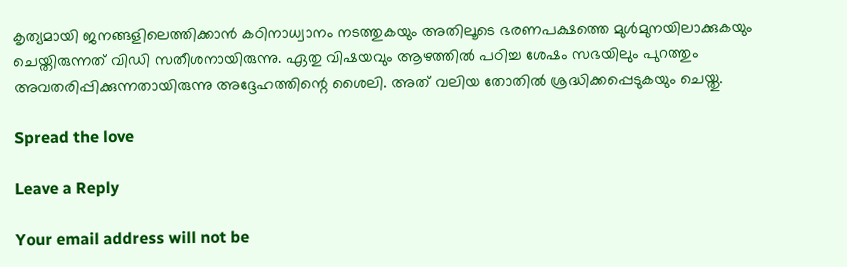കൃത്യമായി ജനങ്ങളിലെത്തിക്കാന്‍ കഠിനാധ്വാനം നടത്തുകയും അതിലൂടെ ഭരണപക്ഷത്തെ മുള്‍മുനയിലാക്കുകയും ചെയ്തിരുന്നത് വിഡി സതീശനായിരുന്നു. ഏതു വിഷയവും ആഴത്തില്‍ പഠിച്ച ശേഷം സഭയിലും പുറത്തും അവതരിപ്പിക്കുന്നതായിരുന്നു അദ്ദേഹത്തിന്റെ ശൈലി. അത് വലിയ തോതില്‍ ശ്രദ്ധിക്കപ്പെടുകയും ചെയ്തു.

Spread the love

Leave a Reply

Your email address will not be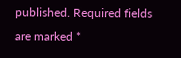published. Required fields are marked *